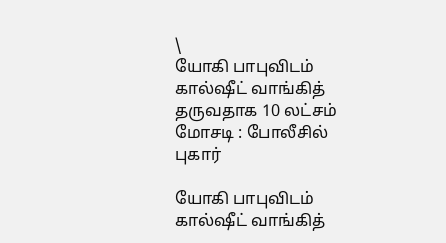\
யோகி பாபுவிடம் கால்ஷீட் வாங்கித் தருவதாக 10 லட்சம் மோசடி : போலீசில் புகார்

யோகி பாபுவிடம் கால்ஷீட் வாங்கித்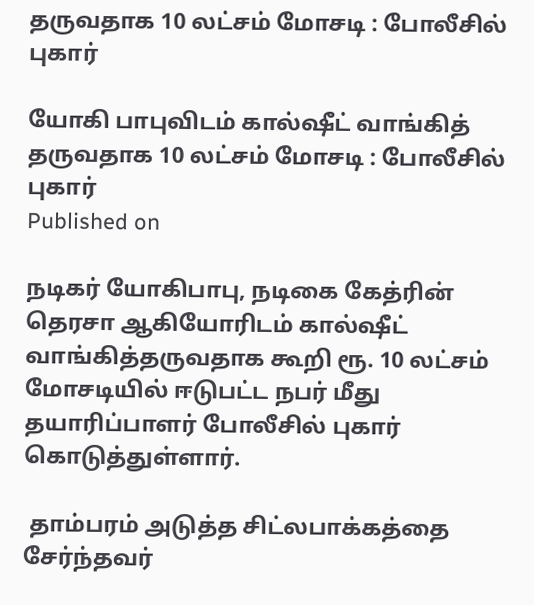தருவதாக 10 லட்சம் மோசடி : போலீசில் புகார்

யோகி பாபுவிடம் கால்ஷீட் வாங்கித் தருவதாக 10 லட்சம் மோசடி : போலீசில் புகார்
Published on

நடிகர் யோகிபாபு, நடிகை கேத்ரின் தெரசா ஆகியோரிடம் கால்ஷீட் வாங்கித்தருவதாக கூறி ரூ. 10 லட்சம் மோசடியில் ஈடுபட்ட நபர் மீது தயாரிப்பாளர் போலீசில் புகார் கொடுத்துள்ளார்.

 தாம்பரம் அடுத்த சிட்லபாக்கத்தை சேர்ந்தவர்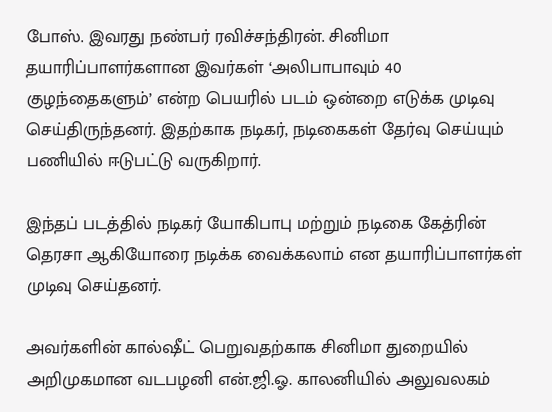போஸ். இவரது நண்பர் ரவிச்சந்திரன். சினிமா தயாரிப்பாளர்களான இவர்கள் ‘அலிபாபாவும் 40 குழந்தைகளும்’ என்ற பெயரில் படம் ஒன்றை எடுக்க முடிவு செய்திருந்தனர். இதற்காக நடிகர், நடிகைகள் தேர்வு செய்யும் பணியில் ஈடுபட்டு வருகிறார்.

இந்தப் படத்தில் நடிகர் யோகிபாபு மற்றும் நடிகை கேத்ரின் தெரசா ஆகியோரை நடிக்க வைக்கலாம் என தயாரிப்பாளர்கள் முடிவு செய்தனர்.

அவர்களின் கால்ஷீட் பெறுவதற்காக சினிமா துறையில் அறிமுகமான வடபழனி என்.ஜி.ஓ. காலனியில் அலுவலகம்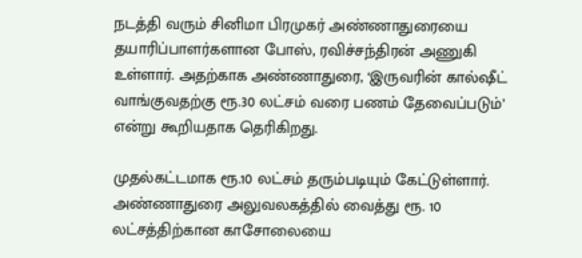நடத்தி வரும் சினிமா பிரமுகர் அண்ணாதுரையை தயாரிப்பாளர்களான போஸ், ரவிச்சந்திரன் அணுகி உள்ளார். அதற்காக அண்ணாதுரை, ‘இருவரின் கால்ஷீட் வாங்குவதற்கு ரூ.30 லட்சம் வரை பணம் தேவைப்படும்’ என்று கூறியதாக தெரிகிறது.

முதல்கட்டமாக ரூ.10 லட்சம் தரும்படியும் கேட்டுள்ளார். அண்ணாதுரை அலுவலகத்தில் வைத்து ரூ. 10 லட்சத்திற்கான காசோலையை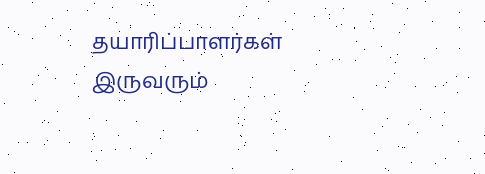தயாரிப்பாளர்கள் இருவரும்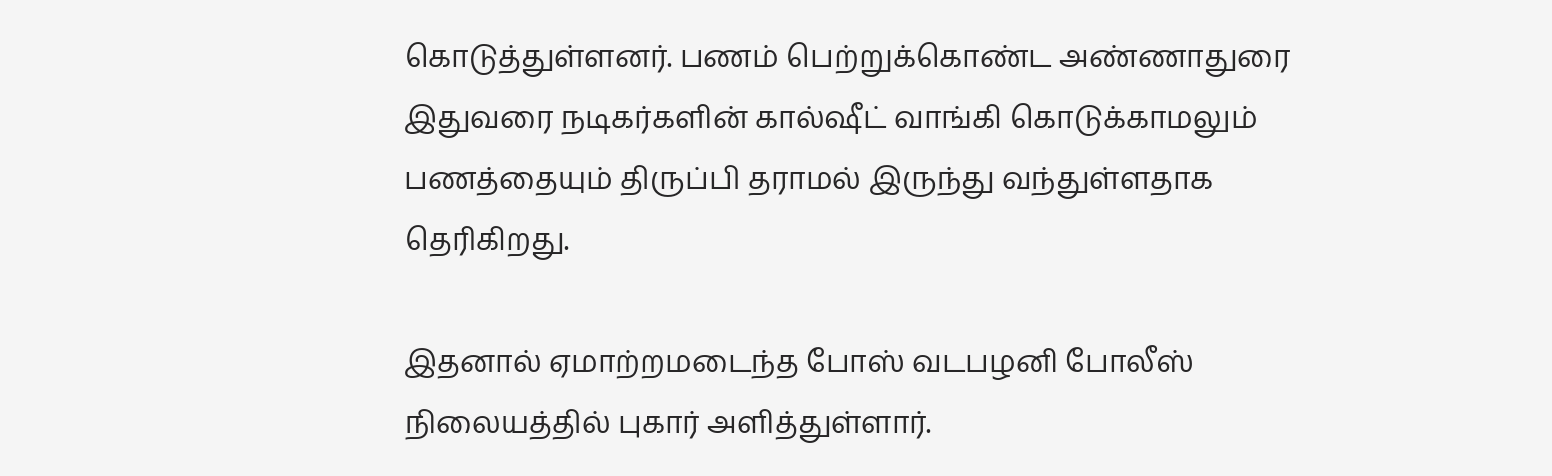கொடுத்துள்ளனர். பணம் பெற்றுக்கொண்ட அண்ணாதுரை இதுவரை நடிகர்களின் கால்ஷீட் வாங்கி கொடுக்காமலும் பணத்தையும் திருப்பி தராமல் இருந்து வந்துள்ளதாக தெரிகிறது.

இதனால் ஏமாற்றமடைந்த போஸ் வடபழனி போலீஸ் நிலையத்தில் புகார் அளித்துள்ளார்.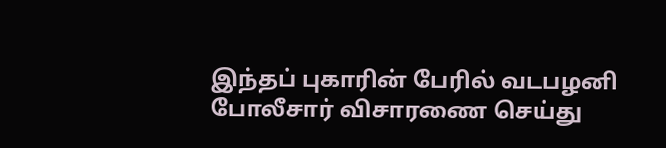இந்தப் புகாரின் பேரில் வடபழனி போலீசார் விசாரணை செய்து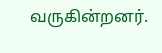வருகின்றனர்.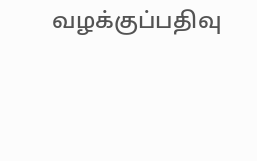வழக்குப்பதிவு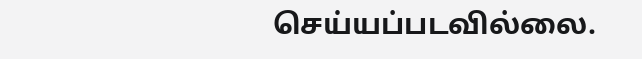செய்யப்படவில்லை.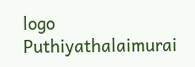logo
Puthiyathalaimurai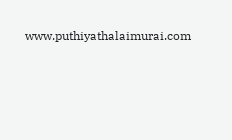www.puthiyathalaimurai.com